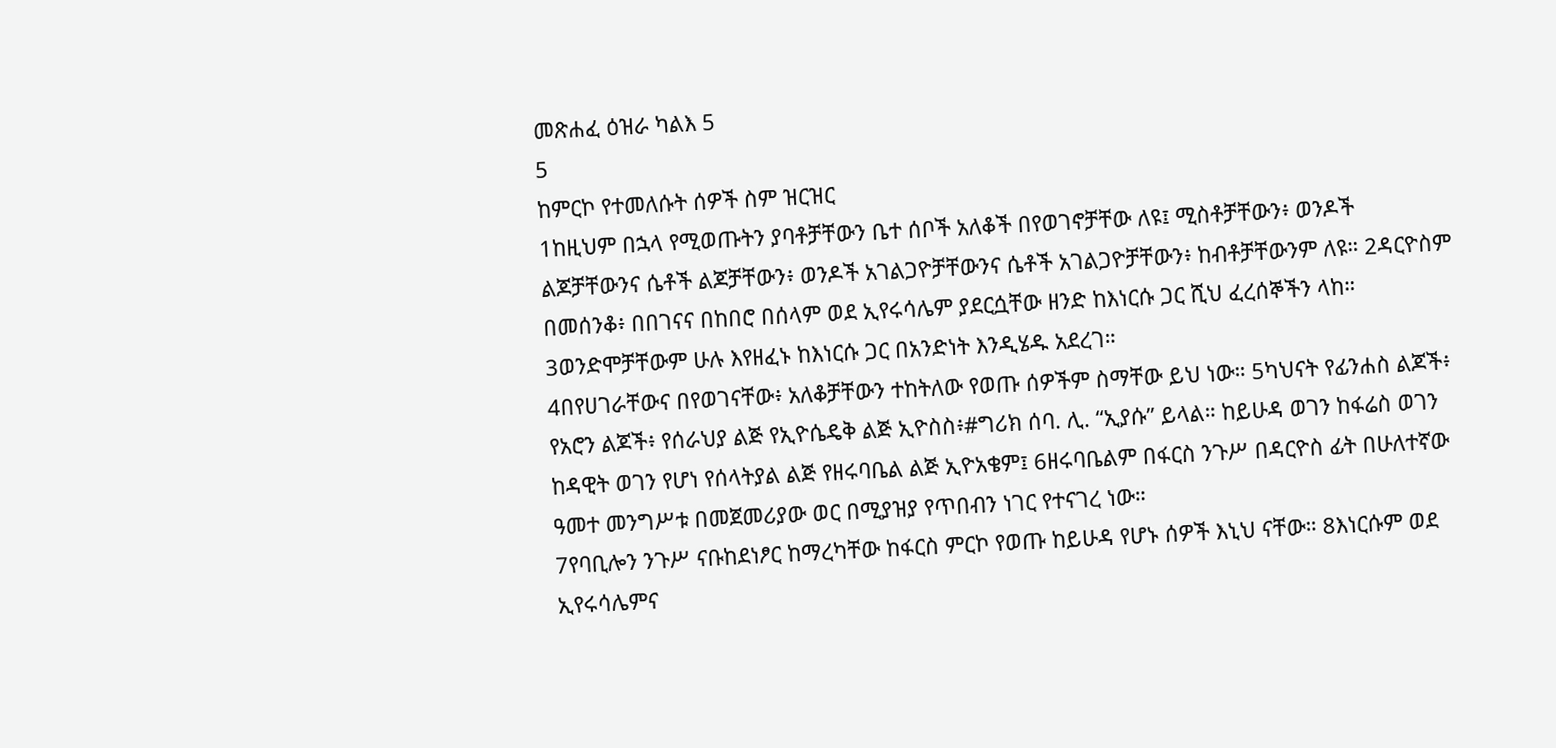መጽሐፈ ዕዝራ ካልእ 5
5
ከምርኮ የተመለሱት ሰዎች ስም ዝርዝር
1ከዚህም በኋላ የሚወጡትን ያባቶቻቸውን ቤተ ሰቦች አለቆች በየወገኖቻቸው ለዩ፤ ሚስቶቻቸውን፥ ወንዶች ልጆቻቸውንና ሴቶች ልጆቻቸውን፥ ወንዶች አገልጋዮቻቸውንና ሴቶች አገልጋዮቻቸውን፥ ከብቶቻቸውንም ለዩ። 2ዳርዮስም በመሰንቆ፥ በበገናና በከበሮ በሰላም ወደ ኢየሩሳሌም ያደርሷቸው ዘንድ ከእነርሱ ጋር ሺህ ፈረሰኞችን ላከ። 3ወንድሞቻቸውም ሁሉ እየዘፈኑ ከእነርሱ ጋር በአንድነት እንዲሄዱ አደረገ።
4በየሀገራቸውና በየወገናቸው፥ አለቆቻቸውን ተከትለው የወጡ ሰዎችም ስማቸው ይህ ነው። 5ካህናት የፊንሐስ ልጆች፥ የአሮን ልጆች፥ የሰራህያ ልጅ የኢዮሴዴቅ ልጅ ኢዮስስ፥#ግሪክ ሰባ. ሊ. “ኢያሱ” ይላል። ከይሁዳ ወገን ከፋሬስ ወገን ከዳዊት ወገን የሆነ የሰላትያል ልጅ የዘሩባቤል ልጅ ኢዮአቄም፤ 6ዘሩባቤልም በፋርስ ንጉሥ በዳርዮስ ፊት በሁለተኛው ዓመተ መንግሥቱ በመጀመሪያው ወር በሚያዝያ የጥበብን ነገር የተናገረ ነው።
7የባቢሎን ንጉሥ ናቡከደነፆር ከማረካቸው ከፋርስ ምርኮ የወጡ ከይሁዳ የሆኑ ሰዎች እኒህ ናቸው። 8እነርሱም ወደ ኢየሩሳሌምና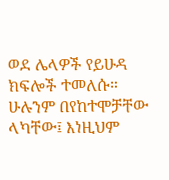ወደ ሌላዎች የይሁዳ ክፍሎች ተመለሱ። ሁሉንም በየከተሞቻቸው ላካቸው፤ እነዚህም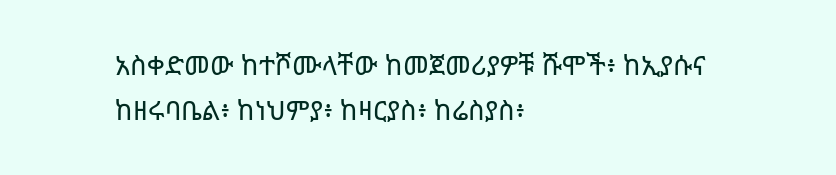አስቀድመው ከተሾሙላቸው ከመጀመሪያዎቹ ሹሞች፥ ከኢያሱና ከዘሩባቤል፥ ከነህምያ፥ ከዛርያስ፥ ከሬስያስ፥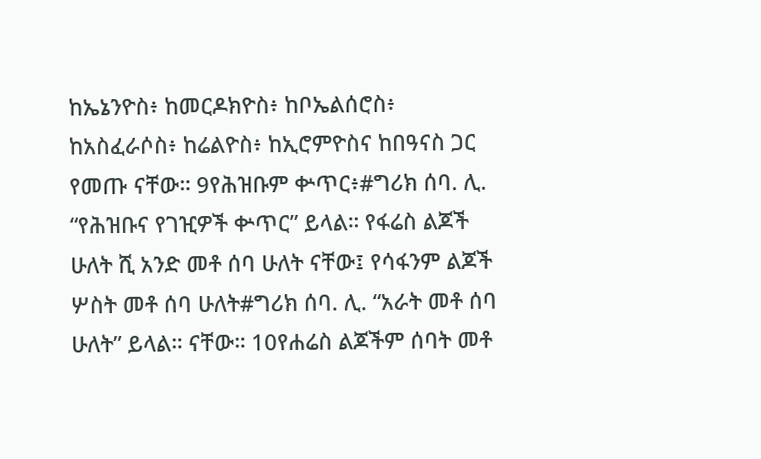ከኤኔንዮስ፥ ከመርዶክዮስ፥ ከቦኤልሰሮስ፥ ከአስፈራሶስ፥ ከሬልዮስ፥ ከኢሮምዮስና ከበዓናስ ጋር የመጡ ናቸው። 9የሕዝቡም ቍጥር፥#ግሪክ ሰባ. ሊ. “የሕዝቡና የገዢዎች ቍጥር” ይላል። የፋሬስ ልጆች ሁለት ሺ አንድ መቶ ሰባ ሁለት ናቸው፤ የሳፋንም ልጆች ሦስት መቶ ሰባ ሁለት#ግሪክ ሰባ. ሊ. “አራት መቶ ሰባ ሁለት” ይላል። ናቸው። 10የሐሬስ ልጆችም ሰባት መቶ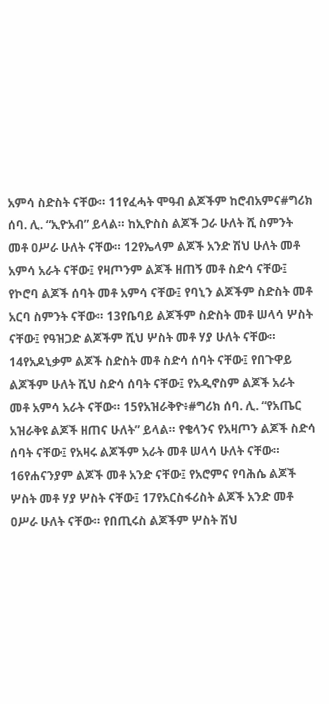አምሳ ስድስት ናቸው። 11የፈሓት ሞዓብ ልጆችም ከሮብአምና#ግሪክ ሰባ. ሊ. “ኢዮአብ” ይላል። ከኢዮስስ ልጆች ጋራ ሁለት ሺ ስምንት መቶ ዐሥራ ሁለት ናቸው። 12የኤላም ልጆች አንድ ሽህ ሁለት መቶ አምሳ አራት ናቸው፤ የዛጦንም ልጆች ዘጠኝ መቶ ስድሳ ናቸው፤ የኮሮባ ልጆች ሰባት መቶ አምሳ ናቸው፤ የባኒን ልጆችም ስድስት መቶ አርባ ስምንት ናቸው። 13የቤባይ ልጆችም ስድስት መቶ ሠላሳ ሦስት ናቸው፤ የዓዝጋድ ልጆችም ሺህ ሦስት መቶ ሃያ ሁለት ናቸው። 14የአዶኒቃም ልጆች ስድስት መቶ ስድሳ ሰባት ናቸው፤ የበጉዋይ ልጆችም ሁለት ሺህ ስድሳ ሰባት ናቸው፤ የአዲኖስም ልጆች አራት መቶ አምሳ አራት ናቸው። 15የአዝራቅዮ፥#ግሪክ ሰባ. ሊ. “የአጤር አዝራቅዩ ልጆች ዘጠና ሁለት” ይላል። የቄላንና የአዛጦን ልጆች ስድሳ ሰባት ናቸው፤ የአዛሩ ልጆችም አራት መቶ ሠላሳ ሁለት ናቸው። 16የሐናንያም ልጆች መቶ አንድ ናቸው፤ የአሮምና የባሕሴ ልጆች ሦስት መቶ ሃያ ሦስት ናቸው፤ 17የአርስፋሪስት ልጆች አንድ መቶ ዐሥራ ሁለት ናቸው። የበጢሩስ ልጆችም ሦስት ሽህ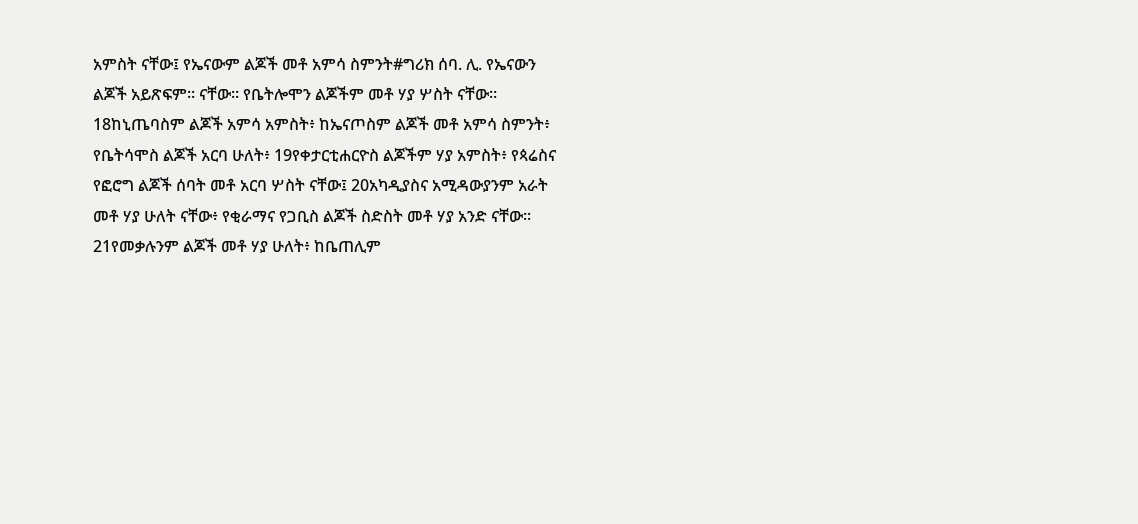አምስት ናቸው፤ የኤናውም ልጆች መቶ አምሳ ስምንት#ግሪክ ሰባ. ሊ. የኤናውን ልጆች አይጽፍም። ናቸው። የቤትሎሞን ልጆችም መቶ ሃያ ሦስት ናቸው። 18ከኒጤባስም ልጆች አምሳ አምስት፥ ከኤናጦስም ልጆች መቶ አምሳ ስምንት፥ የቤትሳሞስ ልጆች አርባ ሁለት፥ 19የቀታርቲሐርዮስ ልጆችም ሃያ አምስት፥ የጳሬስና የፎሮግ ልጆች ሰባት መቶ አርባ ሦስት ናቸው፤ 20አካዲያስና አሚዳውያንም አራት መቶ ሃያ ሁለት ናቸው፥ የቂራማና የጋቢስ ልጆች ስድስት መቶ ሃያ አንድ ናቸው። 21የመቃሉንም ልጆች መቶ ሃያ ሁለት፥ ከቤጠሊም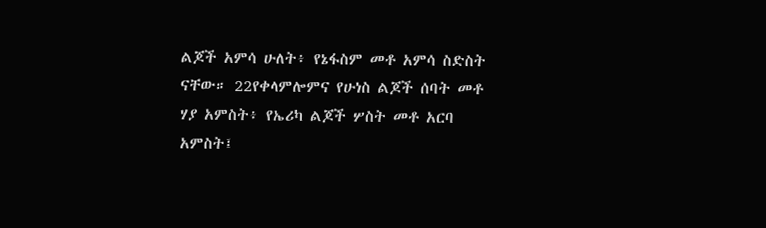ልጆች አምሳ ሁለት፥ የኔፋስም መቶ አምሳ ስድስት ናቸው። 22የቀላምሎምና የሁነስ ልጆች ሰባት መቶ ሃያ አምስት፥ የኤሪካ ልጆች ሦስት መቶ አርባ አምስት፤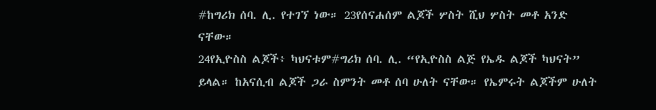#ከግሪክ ሰባ. ሊ. የተገኘ ነው። 23የሰናሐሰም ልጆች ሦስት ሺህ ሦስት መቶ አንድ ናቸው።
24የኢዮስስ ልጆች፥ ካህናቱም#ግሪክ ሰባ. ሊ. “የኢዮስስ ልጅ የኤዱ ልጆች ካህናት” ይላል። ከአናሲብ ልጆች ጋራ ስምንት መቶ ሰባ ሁለት ናቸው። የኤምሩት ልጆችም ሁለት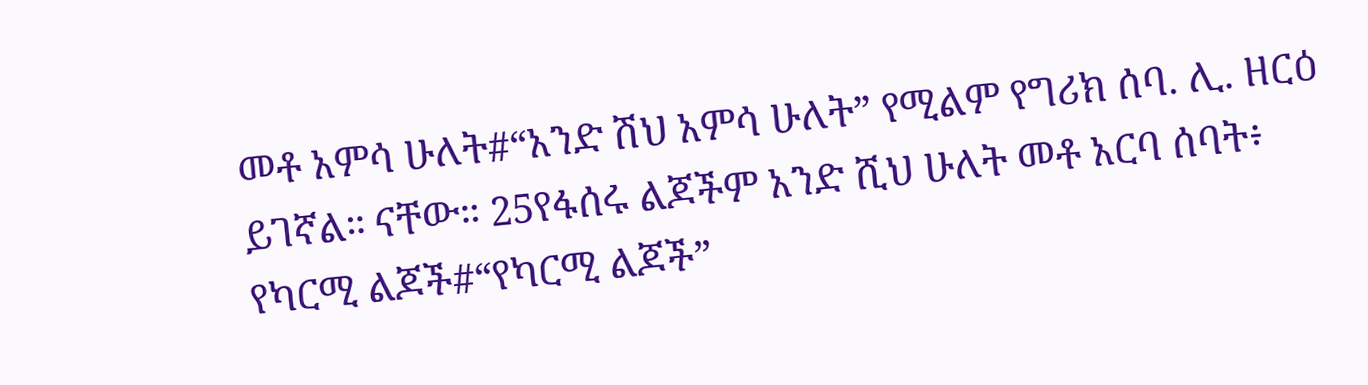መቶ አምሳ ሁለት#“አንድ ሽህ አምሳ ሁለት” የሚልም የግሪክ ሰባ. ሊ. ዘርዕ ይገኛል። ናቸው። 25የፋሰሩ ልጆችም አንድ ሺህ ሁለት መቶ አርባ ሰባት፥ የካርሚ ልጆች#“የካርሚ ልጆች”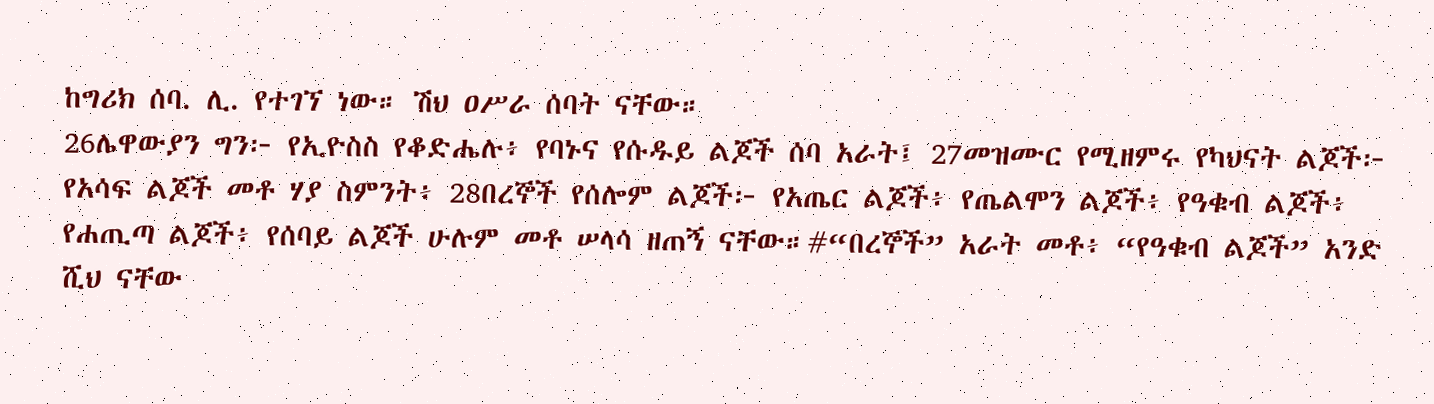ከግሪክ ሰባ. ሊ. የተገኘ ነው። ሽህ ዐሥራ ሰባት ናቸው።
26ሌዋውያን ግን፦ የኢዮስስ የቆድሔሉ፥ የባኑና የሱዱይ ልጆች ሰባ አራት፤ 27መዝሙር የሚዘምሩ የካህናት ልጆች፦ የአሳፍ ልጆች መቶ ሃያ ስምንት፥ 28በረኞች የሰሎም ልጆች፦ የአጤር ልጆች፥ የጤልሞን ልጆች፥ የዓቁብ ልጆች፥ የሐጢጣ ልጆች፥ የሰባይ ልጆች ሁሉም መቶ ሠላሳ ዘጠኝ ናቸው።#“በረኞች” አራት መቶ፥ “የዓቁብ ልጆች” አንድ ሺህ ናቸው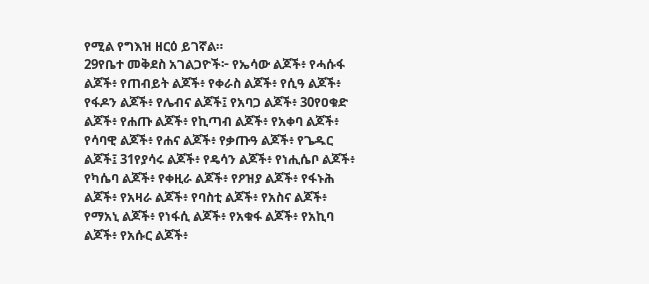የሚል የግእዝ ዘርዕ ይገኛል።
29የቤተ መቅደስ አገልጋዮች፦ የኤሳው ልጆች፥ የሓሱፋ ልጆች፥ የጠብይት ልጆች፥ የቀራስ ልጆች፥ የሲዓ ልጆች፥ የፋዶን ልጆች፥ የሌብና ልጆች፤ የአባጋ ልጆች፥ 30የዐቁድ ልጆች፥ የሐጡ ልጆች፥ የኪጣብ ልጆች፥ የአቀባ ልጆች፥ የሳባዊ ልጆች፥ የሐና ልጆች፥ የቃጡዓ ልጆች፥ የጌዱር ልጆች፤ 31የያሳሩ ልጆች፥ የዴሳን ልጆች፥ የነሒሴቦ ልጆች፥ የካሴባ ልጆች፥ የቀዚራ ልጆች፥ የዖዝያ ልጆች፥ የፋኑሕ ልጆች፥ የአዛራ ልጆች፥ የባስቲ ልጆች፥ የአስና ልጆች፥ የማአኒ ልጆች፥ የነፋሲ ልጆች፥ የአቁፋ ልጆች፥ የአኪባ ልጆች፥ የአሱር ልጆች፥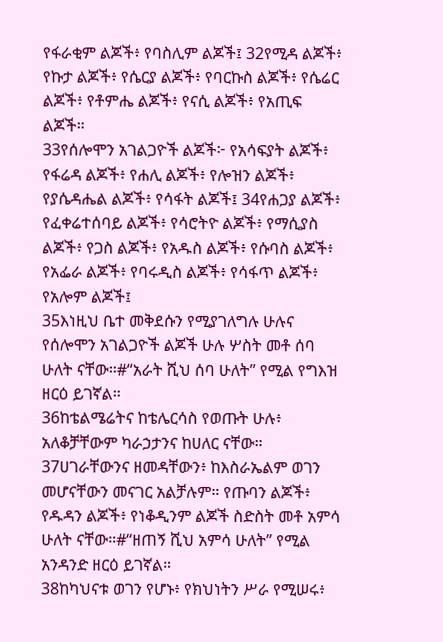የፋራቂም ልጆች፥ የባስሊም ልጆች፤ 32የሚዳ ልጆች፥ የኩታ ልጆች፥ የሴርያ ልጆች፥ የባርኩስ ልጆች፥ የሴሬር ልጆች፥ የቶምሔ ልጆች፥ የናሲ ልጆች፥ የአጢፍ ልጆች።
33የሰሎሞን አገልጋዮች ልጆች፦ የአሳፍያት ልጆች፥ የፋሬዳ ልጆች፥ የሐሊ ልጆች፥ የሎዝን ልጆች፥ የያሴዳሔል ልጆች፥ የሳፋት ልጆች፤ 34የሐጋያ ልጆች፥ የፈቀሬተሰባይ ልጆች፥ የሳሮትዮ ልጆች፥ የማሲያስ ልጆች፥ የጋስ ልጆች፥ የአዱስ ልጆች፥ የሱባስ ልጆች፥ የአፌራ ልጆች፥ የባሩዲስ ልጆች፥ የሳፋጥ ልጆች፥ የአሎም ልጆች፤
35እነዚህ ቤተ መቅደሱን የሚያገለግሉ ሁሉና የሰሎሞን አገልጋዮች ልጆች ሁሉ ሦስት መቶ ሰባ ሁለት ናቸው።#“አራት ሺህ ሰባ ሁለት” የሚል የግእዝ ዘርዕ ይገኛል።
36ከቴልሜሬትና ከቴሌርሳስ የወጡት ሁሉ፥ አለቆቻቸውም ካራኃታንና ከሀለር ናቸው። 37ሀገራቸውንና ዘመዳቸውን፥ ከእስራኤልም ወገን መሆናቸውን መናገር አልቻሉም። የጡባን ልጆች፥ የዱዳን ልጆች፥ የነቆዲንም ልጆች ስድስት መቶ አምሳ ሁለት ናቸው።#“ዘጠኝ ሺህ አምሳ ሁለት” የሚል አንዳንድ ዘርዕ ይገኛል።
38ከካህናቱ ወገን የሆኑ፥ የክህነትን ሥራ የሚሠሩ፥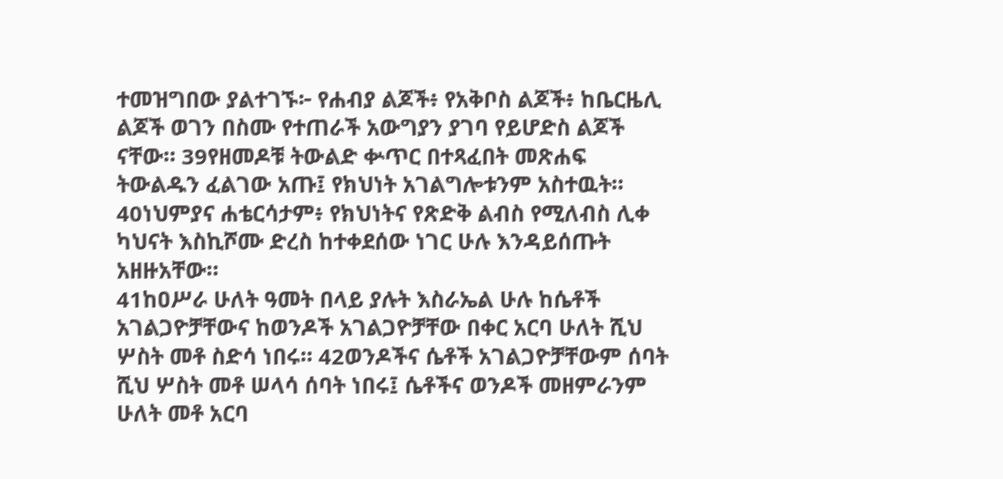ተመዝግበው ያልተገኙ፦ የሐብያ ልጆች፥ የአቅቦስ ልጆች፥ ከቤርዜሊ ልጆች ወገን በስሙ የተጠራች አውግያን ያገባ የይሆድስ ልጆች ናቸው። 39የዘመዶቹ ትውልድ ቍጥር በተጻፈበት መጽሐፍ ትውልዱን ፈልገው አጡ፤ የክህነት አገልግሎቱንም አስተዉት። 40ነህምያና ሐቴርሳታም፥ የክህነትና የጽድቅ ልብስ የሚለብስ ሊቀ ካህናት እስኪሾሙ ድረስ ከተቀደሰው ነገር ሁሉ እንዳይሰጡት አዘዙአቸው።
41ከዐሥራ ሁለት ዓመት በላይ ያሉት እስራኤል ሁሉ ከሴቶች አገልጋዮቻቸውና ከወንዶች አገልጋዮቻቸው በቀር አርባ ሁለት ሺህ ሦስት መቶ ስድሳ ነበሩ። 42ወንዶችና ሴቶች አገልጋዮቻቸውም ሰባት ሺህ ሦስት መቶ ሠላሳ ሰባት ነበሩ፤ ሴቶችና ወንዶች መዘምራንም ሁለት መቶ አርባ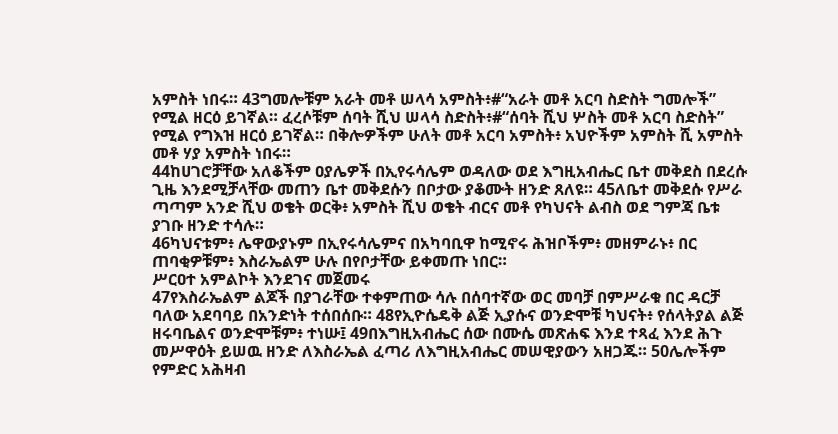አምስት ነበሩ። 43ግመሎቹም አራት መቶ ሠላሳ አምስት፥#“አራት መቶ አርባ ስድስት ግመሎች” የሚል ዘርዕ ይገኛል። ፈረሶቹም ሰባት ሺህ ሠላሳ ስድስት፥#“ሰባት ሺህ ሦስት መቶ አርባ ስድስት” የሚል የግእዝ ዘርዕ ይገኛል። በቅሎዎችም ሁለት መቶ አርባ አምስት፥ አህዮችም አምስት ሺ አምስት መቶ ሃያ አምስት ነበሩ።
44ከሀገሮቻቸው አለቆችም ዐያሌዎች በኢየሩሳሌም ወዳለው ወደ እግዚአብሔር ቤተ መቅደስ በደረሱ ጊዜ እንደሚቻላቸው መጠን ቤተ መቅደሱን በቦታው ያቆሙት ዘንድ ጸለዩ። 45ለቤተ መቅደሱ የሥራ ጣጣም አንድ ሺህ ወቄት ወርቅ፥ አምስት ሺህ ወቄት ብርና መቶ የካህናት ልብስ ወደ ግምጃ ቤቱ ያገቡ ዘንድ ተሳሉ።
46ካህናቱም፥ ሌዋውያኑም በኢየሩሳሌምና በአካባቢዋ ከሚኖሩ ሕዝቦችም፥ መዘምራኑ፥ በር ጠባቂዎቹም፥ እስራኤልም ሁሉ በየቦታቸው ይቀመጡ ነበር።
ሥርዐተ አምልኮት እንደገና መጀመሩ
47የእስራኤልም ልጆች በያገራቸው ተቀምጠው ሳሉ በሰባተኛው ወር መባቻ በምሥራቁ በር ዳርቻ ባለው አደባባይ በአንድነት ተሰበሰቡ። 48የኢዮሴዴቅ ልጅ ኢያሱና ወንድሞቹ ካህናት፥ የሰላትያል ልጅ ዘሩባቤልና ወንድሞቹም፥ ተነሡ፤ 49በእግዚአብሔር ሰው በሙሴ መጽሐፍ እንደ ተጻፈ እንደ ሕጉ መሥዋዕት ይሠዉ ዘንድ ለእስራኤል ፈጣሪ ለእግዚአብሔር መሠዊያውን አዘጋጁ። 50ሌሎችም የምድር አሕዛብ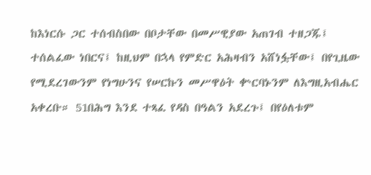ከእነርሱ ጋር ተሰብስበው በቦታቸው በመሥዊያው አጠገብ ተዘጋጁ፤ ተሰልፈው ነበርና፤ ከዚህም በኋላ የምድር አሕዛብን አሸነፏቸው፤ በየጊዜው የሚደረገውንም የነግሁንና የሠርኩን መሥዋዕት ቍርባኑንም ለእግዚአብሔር አቀረቡ። 51በሕግ እንደ ተጻፈ የዳስ በዓልን አደረጉ፤ በየዕለቱም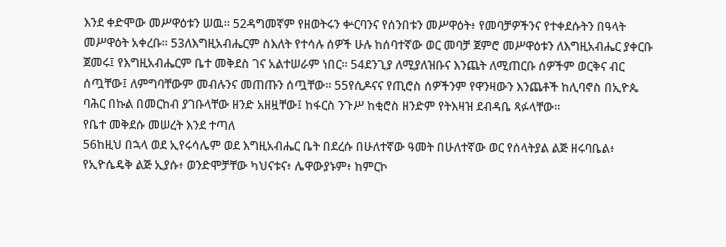እንደ ቀድሞው መሥዋዕቱን ሠዉ። 52ዳግመኛም የዘወትሩን ቍርባንና የሰንበቱን መሥዋዕት፥ የመባቻዎችንና የተቀደሱትን በዓላት መሥዋዕት አቀረቡ። 53ለእግዚአብሔርም ስእለት የተሳሉ ሰዎች ሁሉ ከሰባተኛው ወር መባቻ ጀምሮ መሥዋዕቱን ለእግዚአብሔር ያቀርቡ ጀመሩ፤ የእግዚአብሔርም ቤተ መቅደስ ገና አልተሠራም ነበር። 54ደንጊያ ለሚያለዝቡና እንጨት ለሚጠርቡ ሰዎችም ወርቅና ብር ሰጧቸው፤ ለምግባቸውም መብሉንና መጠጡን ሰጧቸው። 55የሲዶናና የጢሮስ ሰዎችንም የዋንዛውን እንጨቶች ከሊባኖስ በኢዮጴ ባሕር በኩል በመርከብ ያገቡላቸው ዘንድ አዘዟቸው፤ ከፋርስ ንጉሥ ከቂሮስ ዘንድም የትእዛዝ ደብዳቤ ጻፉላቸው።
የቤተ መቅደሱ መሠረት እንደ ተጣለ
56ከዚህ በኋላ ወደ ኢየሩሳሌም ወደ እግዚአብሔር ቤት በደረሱ በሁለተኛው ዓመት በሁለተኛው ወር የሰላትያል ልጅ ዘሩባቤል፥ የኢዮሴዴቅ ልጅ ኢያሱ፥ ወንድሞቻቸው ካህናቱና፥ ሌዋውያኑም፥ ከምርኮ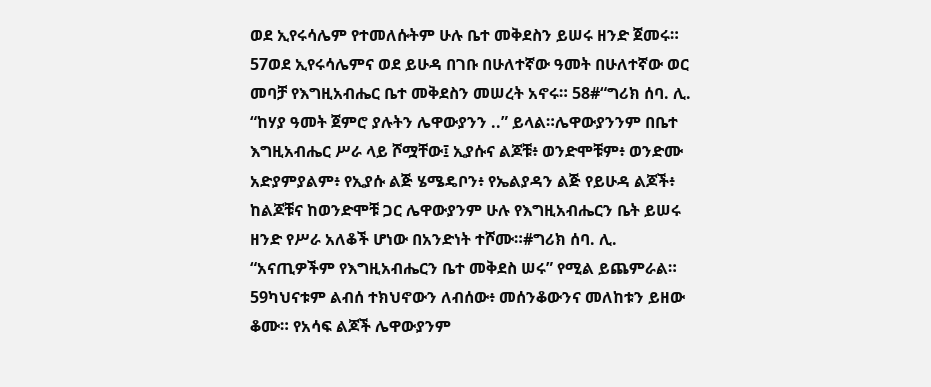ወደ ኢየሩሳሌም የተመለሱትም ሁሉ ቤተ መቅደስን ይሠሩ ዘንድ ጀመሩ። 57ወደ ኢየሩሳሌምና ወደ ይሁዳ በገቡ በሁለተኛው ዓመት በሁለተኛው ወር መባቻ የእግዚአብሔር ቤተ መቅደስን መሠረት አኖሩ። 58#“ግሪክ ሰባ. ሊ. “ከሃያ ዓመት ጀምሮ ያሉትን ሌዋውያንን ..” ይላል።ሌዋውያንንም በቤተ እግዚአብሔር ሥራ ላይ ሾሟቸው፤ ኢያሱና ልጆቹ፥ ወንድሞቹም፥ ወንድሙ አድያምያልም፥ የኢያሱ ልጅ ሄሜዴቦን፥ የኤልያዳን ልጅ የይሁዳ ልጆች፥ ከልጆቹና ከወንድሞቹ ጋር ሌዋውያንም ሁሉ የእግዚአብሔርን ቤት ይሠሩ ዘንድ የሥራ አለቆች ሆነው በአንድነት ተሾሙ።#ግሪክ ሰባ. ሊ. “አናጢዎችም የእግዚአብሔርን ቤተ መቅደስ ሠሩ” የሚል ይጨምራል። 59ካህናቱም ልብሰ ተክህኖውን ለብሰው፥ መሰንቆውንና መለከቱን ይዘው ቆሙ። የአሳፍ ልጆች ሌዋውያንም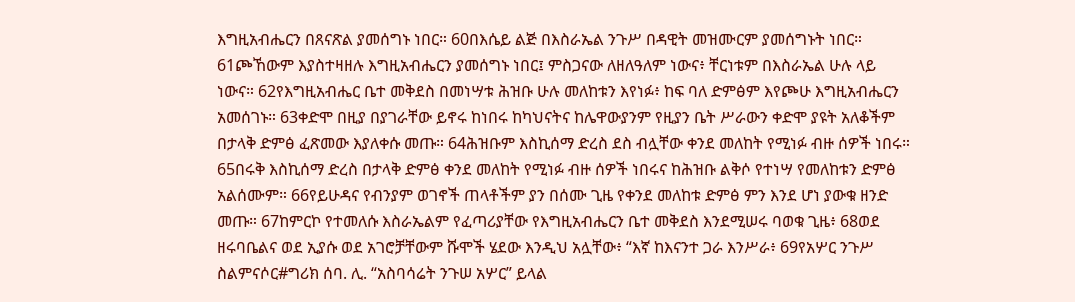እግዚአብሔርን በጸናጽል ያመሰግኑ ነበር። 60በእሴይ ልጅ በእስራኤል ንጉሥ በዳዊት መዝሙርም ያመሰግኑት ነበር። 61ጮኸውም እያስተዛዘሉ እግዚአብሔርን ያመሰግኑ ነበር፤ ምስጋናው ለዘለዓለም ነውና፥ ቸርነቱም በእስራኤል ሁሉ ላይ ነውና። 62የእግዚአብሔር ቤተ መቅደስ በመነሣቱ ሕዝቡ ሁሉ መለከቱን እየነፉ፥ ከፍ ባለ ድምፅም እየጮሁ እግዚአብሔርን አመሰገኑ። 63ቀድሞ በዚያ በያገራቸው ይኖሩ ከነበሩ ከካህናትና ከሌዋውያንም የዚያን ቤት ሥራውን ቀድሞ ያዩት አለቆችም በታላቅ ድምፅ ፈጽመው እያለቀሱ መጡ። 64ሕዝቡም እስኪሰማ ድረስ ደስ ብሏቸው ቀንደ መለከት የሚነፉ ብዙ ሰዎች ነበሩ። 65በሩቅ እስኪሰማ ድረስ በታላቅ ድምፅ ቀንደ መለከት የሚነፉ ብዙ ሰዎች ነበሩና ከሕዝቡ ልቅሶ የተነሣ የመለከቱን ድምፅ አልሰሙም። 66የይሁዳና የብንያም ወገኖች ጠላቶችም ያን በሰሙ ጊዜ የቀንደ መለከቱ ድምፅ ምን እንደ ሆነ ያውቁ ዘንድ መጡ። 67ከምርኮ የተመለሱ እስራኤልም የፈጣሪያቸው የእግዚአብሔርን ቤተ መቅደስ እንደሚሠሩ ባወቁ ጊዜ፥ 68ወደ ዘሩባቤልና ወደ ኢያሱ ወደ አገሮቻቸውም ሹሞች ሄደው እንዲህ አሏቸው፥ “እኛ ከእናንተ ጋራ እንሥራ፥ 69የአሦር ንጉሥ ስልምናሶር#ግሪክ ሰባ. ሊ. “አስባሳሬት ንጉሠ አሦር” ይላል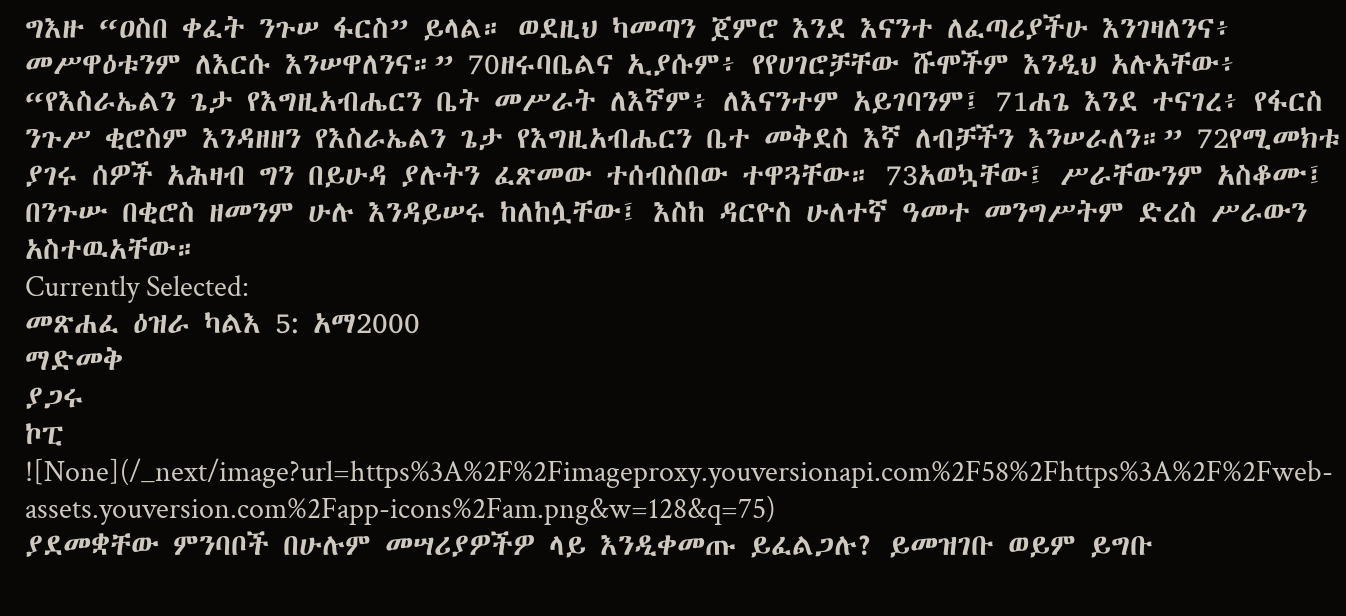ግእዙ “ዐስበ ቀፈት ንጉሠ ፋርስ” ይላል። ወደዚህ ካመጣን ጀምሮ እንደ እናንተ ለፈጣሪያችሁ እንገዛለንና፥ መሥዋዕቱንም ለእርሱ እንሠዋለንና።” 70ዘሩባቤልና ኢያሱም፥ የየሀገሮቻቸው ሹሞችም እንዲህ አሉአቸው፥ “የእስራኤልን ጌታ የእግዚአብሔርን ቤት መሥራት ለእኛም፥ ለእናንተም አይገባንም፤ 71ሐጌ እንደ ተናገረ፥ የፋርስ ንጉሥ ቂሮስም እንዳዘዘን የእስራኤልን ጌታ የእግዚአብሔርን ቤተ መቅደስ እኛ ለብቻችን እንሠራለን።” 72የሚመክቱ ያገሩ ሰዎች አሕዛብ ግን በይሁዳ ያሉትን ፈጽመው ተሰብስበው ተዋጓቸው። 73አወኳቸው፤ ሥራቸውንም አስቆሙ፤ በንጉሡ በቂሮስ ዘመንም ሁሉ እንዳይሠሩ ከለከሏቸው፤ እስከ ዳርዮስ ሁለተኛ ዓመተ መንግሥትም ድረስ ሥራውን አስተዉአቸው።
Currently Selected:
መጽሐፈ ዕዝራ ካልእ 5: አማ2000
ማድመቅ
ያጋሩ
ኮፒ
![None](/_next/image?url=https%3A%2F%2Fimageproxy.youversionapi.com%2F58%2Fhttps%3A%2F%2Fweb-assets.youversion.com%2Fapp-icons%2Fam.png&w=128&q=75)
ያደመቋቸው ምንባቦች በሁሉም መሣሪያዎችዎ ላይ እንዲቀመጡ ይፈልጋሉ? ይመዝገቡ ወይም ይግቡ